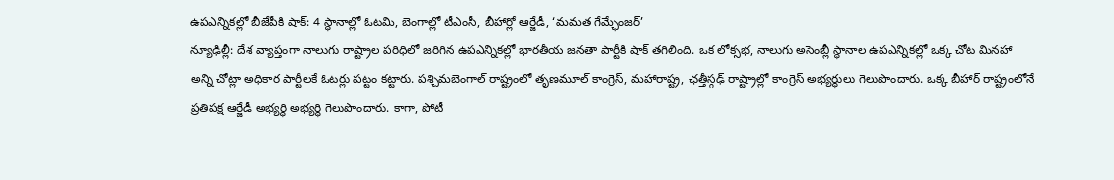ఉపఎన్నికల్లో బీజేపీకి షాక్: 4 స్థానాల్లో ఓటమి, బెంగాల్లో టీఎంసీ, బీహార్లో ఆర్జేడీ, ‘మమత గేమ్ఛేంజర్’
న్యూఢిల్లీ: దేశ వ్యాప్తంగా నాలుగు రాష్ట్రాల పరిధిలో జరిగిన ఉపఎన్నికల్లో భారతీయ జనతా పార్టీకి షాక్ తగిలింది. ఒక లోక్సభ, నాలుగు అసెంబ్లీ స్థానాల ఉపఎన్నికల్లో ఒక్క చోట మినహా అన్ని చోట్లా అధికార పార్టీలకే ఓటర్లు పట్టం కట్టారు. పశ్చిమబెంగాల్ రాష్ట్రంలో తృణమూల్ కాంగ్రెస్, మహారాష్ట్ర, ఛత్తీస్గఢ్ రాష్ట్రాల్లో కాంగ్రెస్ అభ్యర్థులు గెలుపొందారు. ఒక్క బీహార్ రాష్ట్రంలోనే ప్రతిపక్ష ఆర్జేడీ అభ్యర్థి అభ్యర్థి గెలుపొందారు. కాగా, పోటీ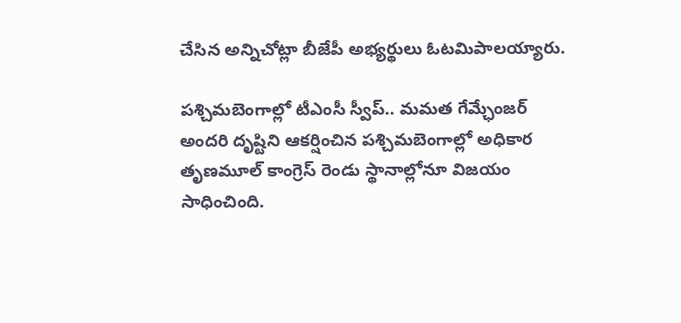చేసిన అన్నిచోట్లా బీజేపీ అభ్యర్థులు ఓటమిపాలయ్యారు.

పశ్చిమబెంగాల్లో టీఎంసీ స్వీప్.. మమత గేమ్ఛేంజర్
అందరి దృష్టిని ఆకర్షించిన పశ్చిమబెంగాల్లో అధికార తృణమూల్ కాంగ్రెస్ రెండు స్థానాల్లోనూ విజయం సాధించింది.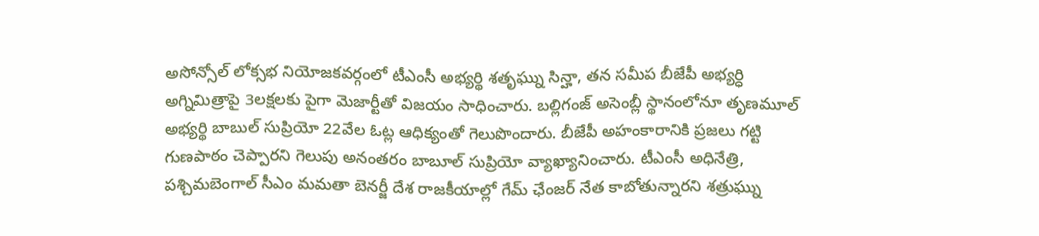అసోన్సోల్ లోక్సభ నియోజకవర్గంలో టీఎంసీ అభ్యర్థి శతృఘ్ను సిన్హా, తన సమీప బీజేపీ అభ్యర్ధి అగ్నిమిత్రాపై 3లక్షలకు పైగా మెజార్టీతో విజయం సాధించారు. బల్లిగంజ్ అసెంబ్లీ స్థానంలోనూ తృణమూల్ అభ్యర్థి బాబుల్ సుప్రియో 22వేల ఓట్ల ఆధిక్యంతో గెలుపొందారు. బీజేపీ అహంకారానికి ప్రజలు గట్టి గుణపాఠం చెప్పారని గెలుపు అనంతరం బాబూల్ సుప్రియో వ్యాఖ్యానించారు. టీఎంసీ అధినేత్రి, పశ్చిమబెంగాల్ సీఎం మమతా బెనర్జీ దేశ రాజకీయాల్లో గేమ్ ఛేంజర్ నేత కాబోతున్నారని శత్రుఘ్ను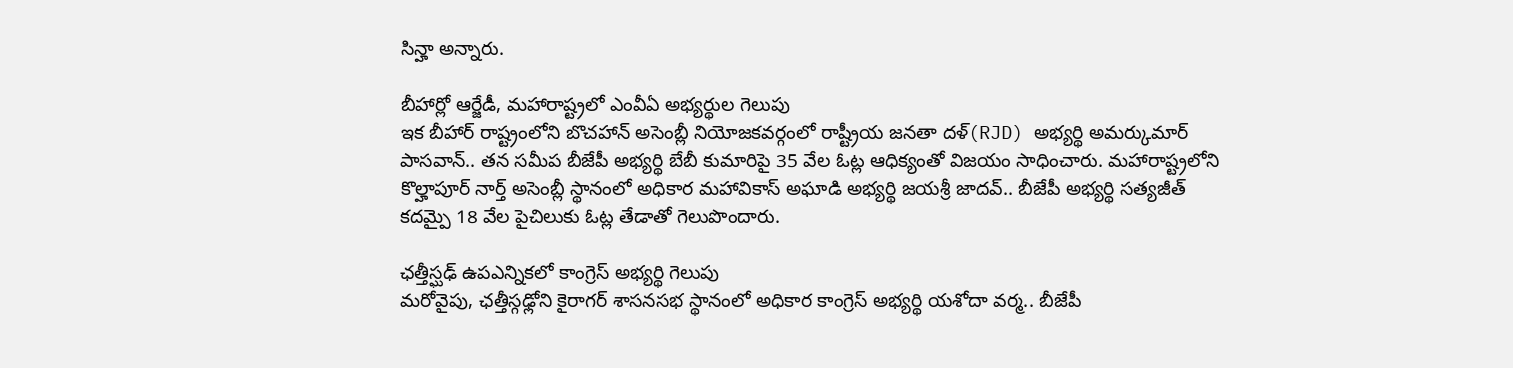సిన్హా అన్నారు.

బీహార్లో ఆర్జేడీ, మహారాష్ట్రలో ఎంవీఏ అభ్యర్థుల గెలుపు
ఇక బీహార్ రాష్ట్రంలోని బొచహాన్ అసెంబ్లీ నియోజకవర్గంలో రాష్ట్రీయ జనతా దళ్(RJD) అభ్యర్థి అమర్కుమార్ పాసవాన్.. తన సమీప బీజేపీ అభ్యర్థి బేబీ కుమారిపై 35 వేల ఓట్ల ఆధిక్యంతో విజయం సాధించారు. మహారాష్ట్రలోని కొల్హాపూర్ నార్త్ అసెంబ్లీ స్థానంలో అధికార మహావికాస్ అఘాడి అభ్యర్థి జయశ్రీ జాదవ్.. బీజేపీ అభ్యర్థి సత్యజీత్ కదమ్పై 18 వేల పైచిలుకు ఓట్ల తేడాతో గెలుపొందారు.

ఛత్తీస్ఘఢ్ ఉపఎన్నికలో కాంగ్రెస్ అభ్యర్థి గెలుపు
మరోవైపు, ఛత్తీస్గఢ్లోని కైరాగర్ శాసనసభ స్థానంలో అధికార కాంగ్రెస్ అభ్యర్థి యశోదా వర్మ.. బీజేపీ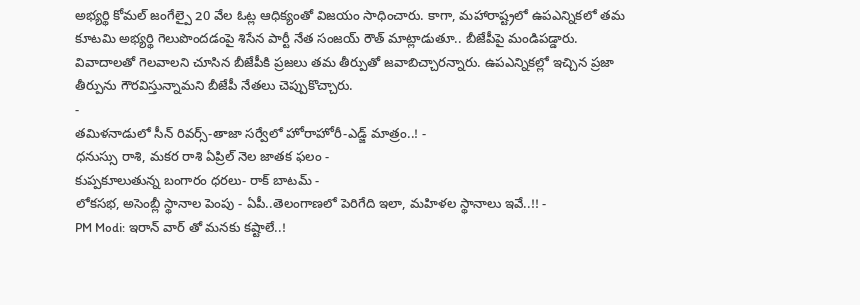అభ్యర్థి కోమల్ జంగేల్పై 20 వేల ఓట్ల ఆధిక్యంతో విజయం సాధించారు. కాగా, మహారాష్ట్రలో ఉపఎన్నికలో తమ కూటమి అభ్యర్థి గెలుపొందడంపై శిసేన పార్టీ నేత సంజయ్ రౌత్ మాట్లాడుతూ.. బీజేపీపై మండిపడ్డారు. వివాదాలతో గెలవాలని చూసిన బీజేపీకి ప్రజలు తమ తీర్పుతో జవాబిచ్చారన్నారు. ఉపఎన్నికల్లో ఇచ్చిన ప్రజా తీర్పును గౌరవిస్తున్నామని బీజేపీ నేతలు చెప్పుకొచ్చారు.
-
తమిళనాడులో సీన్ రివర్స్-తాజా సర్వేలో హోరాహోరీ-ఎడ్జ్ మాత్రం..! -
ధనుస్సు రాశి, మకర రాశి ఏప్రిల్ నెల జాతక ఫలం -
కుప్పకూలుతున్న బంగారం ధరలు- రాక్ బాటమ్ -
లోకసభ, అసెంబ్లీ స్థానాల పెంపు - ఏపీ..తెలంగాణలో పెరిగేది ఇలా, మహిళల స్థానాలు ఇవే..!! -
PM Modi: ఇరాన్ వార్ తో మనకు కష్టాలే..!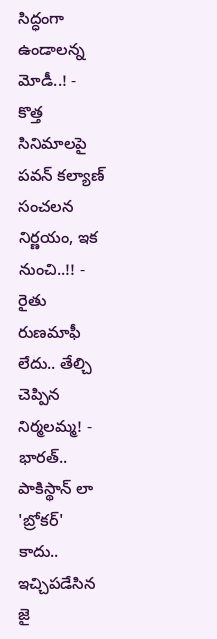సిద్ధంగా ఉండాలన్న మోడీ..! -
కొత్త సినిమాలపై పవన్ కల్యాణ్ సంచలన నిర్ణయం, ఇక నుంచి..!! -
రైతు రుణమాఫీ లేదు.. తేల్చి చెప్పిన నిర్మలమ్మ! -
భారత్.. పాకిస్థాన్ లా 'బ్రోకర్' కాదు.. ఇచ్చిపడేసిన జై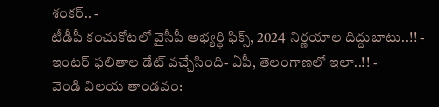శంకర్.. -
టీడీపీ కంచుకోటలో వైసీపీ అభ్యర్ధి ఫిక్స్, 2024 నిర్ణయాల దిద్దుబాటు..!! -
ఇంటర్ ఫలితాల డేట్ వచ్చేసింది- ఏపీ, తెలంగాణలో ఇలా..!! -
వెండి విలయ తాండవం: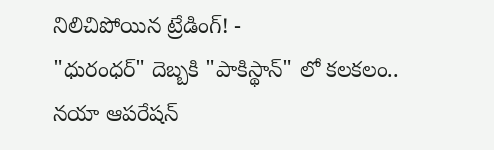నిలిచిపోయిన ట్రేడింగ్! -
"ధురంధర్" దెబ్బకి "పాకిస్థాన్" లో కలకలం.. నయా ఆపరేషన్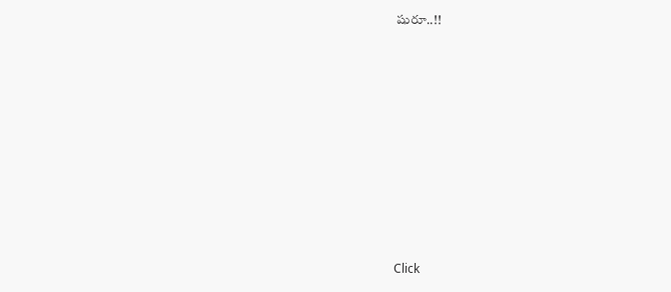షురూ..!!












Click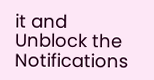it and Unblock the Notifications